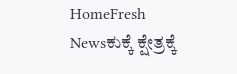HomeFresh Newsಕುಕ್ಕೆ ಕ್ಷೇತ್ರಕ್ಕೆ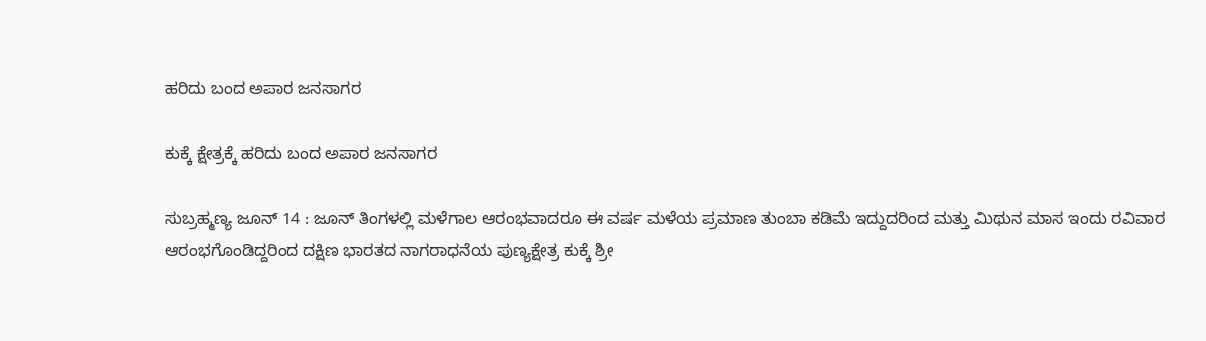ಹರಿದು ಬಂದ ಅಪಾರ ಜನಸಾಗರ

ಕುಕ್ಕೆ ಕ್ಷೇತ್ರಕ್ಕೆ ಹರಿದು ಬಂದ ಅಪಾರ ಜನಸಾಗರ

ಸುಬ್ರಹ್ಮಣ್ಯ ಜೂನ್ 14 : ಜೂನ್ ತಿಂಗಳಲ್ಲಿ ಮಳೆಗಾಲ ಆರಂಭವಾದರೂ ಈ ವರ್ಷ ಮಳೆಯ ಪ್ರಮಾಣ ತುಂಬಾ ಕಡಿಮೆ ಇದ್ದುದರಿಂದ ಮತ್ತು ಮಿಥುನ ಮಾಸ ಇಂದು ರವಿವಾರ ಆರಂಭಗೊಂಡಿದ್ದರಿಂದ ದಕ್ಷಿಣ ಭಾರತದ ನಾಗರಾಧನೆಯ ಪುಣ್ಯಕ್ಷೇತ್ರ ಕುಕ್ಕೆ ಶ್ರೀ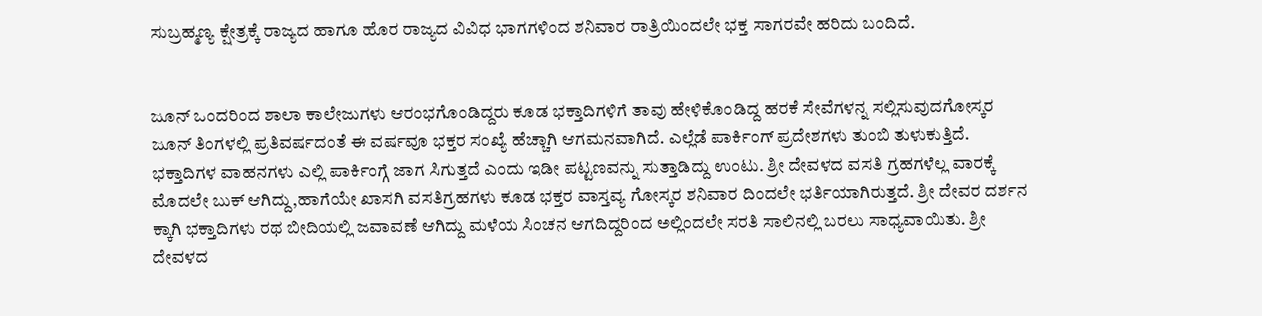ಸುಬ್ರಹ್ಮಣ್ಯ ಕ್ಷೇತ್ರಕ್ಕೆ ರಾಜ್ಯದ ಹಾಗೂ ಹೊರ ರಾಜ್ಯದ ವಿವಿಧ ಭಾಗಗಳಿಂದ ಶನಿವಾರ ರಾತ್ರಿಯಿಂದಲೇ ಭಕ್ತ ಸಾಗರವೇ ಹರಿದು ಬಂದಿದೆ.


ಜೂನ್ ಒಂದರಿಂದ ಶಾಲಾ ಕಾಲೇಜುಗಳು ಆರಂಭಗೊಂಡಿದ್ದರು ಕೂಡ ಭಕ್ತಾದಿಗಳಿಗೆ ತಾವು ಹೇಳಿಕೊಂಡಿದ್ದ ಹರಕೆ ಸೇವೆಗಳನ್ನ ಸಲ್ಲಿಸುವುದಗೋಸ್ಕರ ಜೂನ್ ತಿಂಗಳಲ್ಲಿ ಪ್ರತಿವರ್ಷದಂತೆ ಈ ವರ್ಷವೂ ಭಕ್ತರ ಸಂಖ್ಯೆ ಹೆಚ್ಚಾಗಿ ಆಗಮನವಾಗಿದೆ. ಎಲ್ಲೆಡೆ ಪಾರ್ಕಿಂಗ್ ಪ್ರದೇಶಗಳು ತುಂಬಿ ತುಳುಕುತ್ತಿದೆ. ಭಕ್ತಾದಿಗಳ ವಾಹನಗಳು ಎಲ್ಲಿ ಪಾರ್ಕಿಂಗ್ಗೆ ಜಾಗ ಸಿಗುತ್ತದೆ ಎಂದು ಇಡೀ ಪಟ್ಟಣವನ್ನು ಸುತ್ತಾಡಿದ್ದು ಉಂಟು. ಶ್ರೀ ದೇವಳದ ವಸತಿ ಗ್ರಹಗಳೆಲ್ಲ ವಾರಕ್ಕೆ ಮೊದಲೇ ಬುಕ್ ಆಗಿದ್ದು,ಹಾಗೆಯೇ ಖಾಸಗಿ ವಸತಿಗ್ರಹಗಳು ಕೂಡ ಭಕ್ತರ ವಾಸ್ತವ್ಯ ಗೋಸ್ಕರ ಶನಿವಾರ ದಿಂದಲೇ ಭರ್ತಿಯಾಗಿರುತ್ತದೆ. ಶ್ರೀ ದೇವರ ದರ್ಶನ ಕ್ಕಾಗಿ ಭಕ್ತಾದಿಗಳು ರಥ ಬೀದಿಯಲ್ಲಿ ಜವಾವಣೆ ಆಗಿದ್ದು ಮಳೆಯ ಸಿಂಚನ ಆಗದಿದ್ದರಿಂದ ಅಲ್ಲಿಂದಲೇ ಸರತಿ ಸಾಲಿನಲ್ಲಿ ಬರಲು ಸಾಧ್ಯವಾಯಿತು. ಶ್ರೀ ದೇವಳದ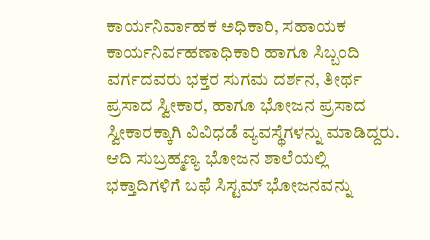ಕಾರ್ಯನಿರ್ವಾಹಕ ಅಧಿಕಾರಿ, ಸಹಾಯಕ ಕಾರ್ಯನಿರ್ವಹಣಾಧಿಕಾರಿ ಹಾಗೂ ಸಿಬ್ಬಂದಿ ವರ್ಗದವರು ಭಕ್ತರ ಸುಗಮ ದರ್ಶನ, ತೀರ್ಥ ಪ್ರಸಾದ ಸ್ವೀಕಾರ, ಹಾಗೂ ಭೋಜನ ಪ್ರಸಾದ ಸ್ವೀಕಾರಕ್ಕಾಗಿ ವಿವಿಧಡೆ ವ್ಯವಸ್ಥೆಗಳನ್ನು ಮಾಡಿದ್ದರು. ಆದಿ ಸುಬ್ರಹ್ಮಣ್ಯ ಭೋಜನ ಶಾಲೆಯಲ್ಲಿ ಭಕ್ತಾದಿಗಳಿಗೆ ಬಫೆ ಸಿಸ್ಟಮ್ ಭೋಜನವನ್ನು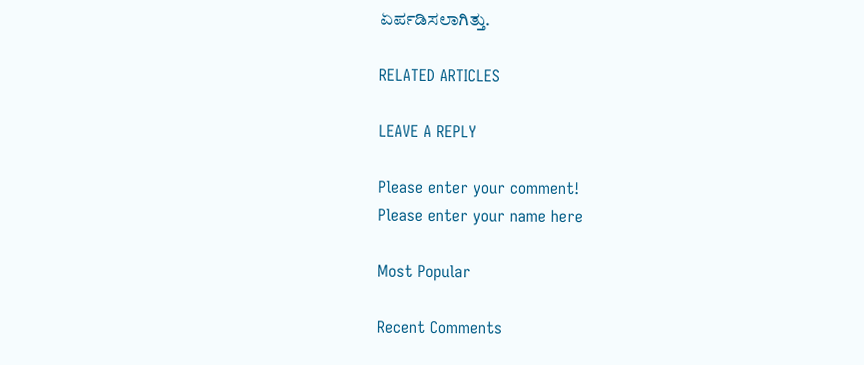ಏರ್ಪಡಿಸಲಾಗಿತ್ತು.

RELATED ARTICLES

LEAVE A REPLY

Please enter your comment!
Please enter your name here

Most Popular

Recent Comments